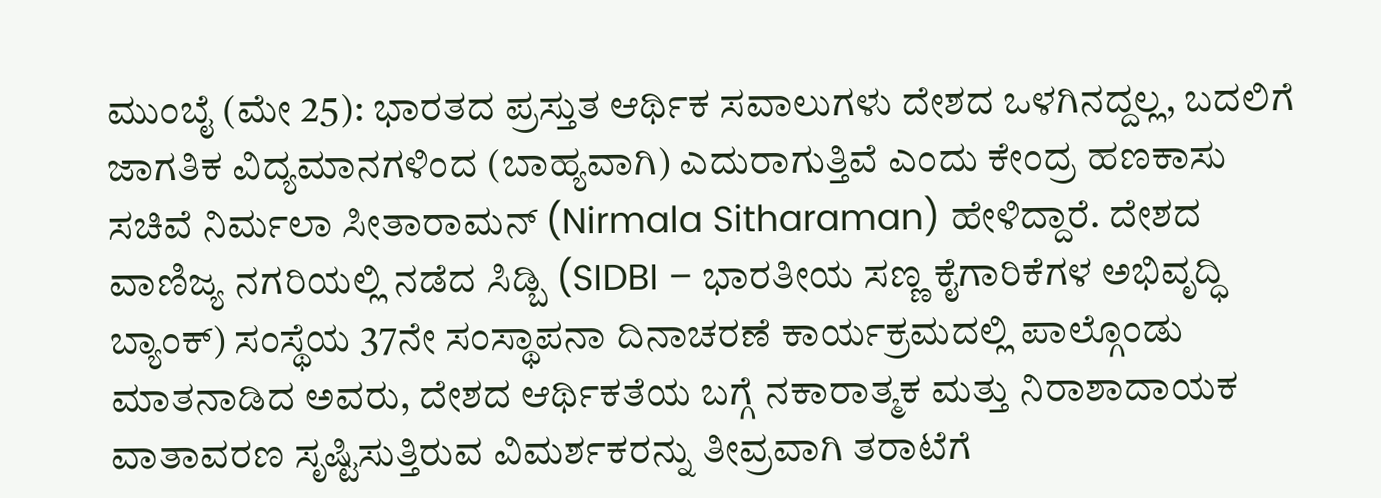ಮುಂಬೈ (ಮೇ 25): ಭಾರತದ ಪ್ರಸ್ತುತ ಆರ್ಥಿಕ ಸವಾಲುಗಳು ದೇಶದ ಒಳಗಿನದ್ದಲ್ಲ, ಬದಲಿಗೆ ಜಾಗತಿಕ ವಿದ್ಯಮಾನಗಳಿಂದ (ಬಾಹ್ಯವಾಗಿ) ಎದುರಾಗುತ್ತಿವೆ ಎಂದು ಕೇಂದ್ರ ಹಣಕಾಸು ಸಚಿವೆ ನಿರ್ಮಲಾ ಸೀತಾರಾಮನ್ (Nirmala Sitharaman) ಹೇಳಿದ್ದಾರೆ. ದೇಶದ ವಾಣಿಜ್ಯ ನಗರಿಯಲ್ಲಿ ನಡೆದ ಸಿಡ್ಬಿ (SIDBI – ಭಾರತೀಯ ಸಣ್ಣ ಕೈಗಾರಿಕೆಗಳ ಅಭಿವೃದ್ಧಿ ಬ್ಯಾಂಕ್) ಸಂಸ್ಥೆಯ 37ನೇ ಸಂಸ್ಥಾಪನಾ ದಿನಾಚರಣೆ ಕಾರ್ಯಕ್ರಮದಲ್ಲಿ ಪಾಲ್ಗೊಂಡು ಮಾತನಾಡಿದ ಅವರು, ದೇಶದ ಆರ್ಥಿಕತೆಯ ಬಗ್ಗೆ ನಕಾರಾತ್ಮಕ ಮತ್ತು ನಿರಾಶಾದಾಯಕ ವಾತಾವರಣ ಸೃಷ್ಟಿಸುತ್ತಿರುವ ವಿಮರ್ಶಕರನ್ನು ತೀವ್ರವಾಗಿ ತರಾಟೆಗೆ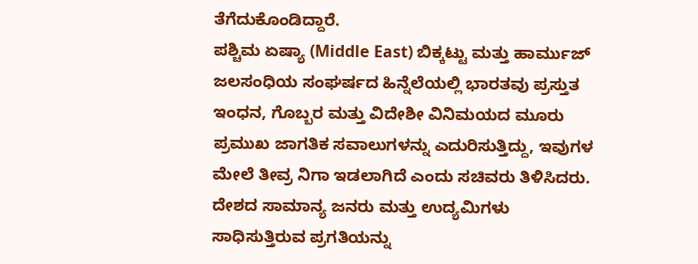ತೆಗೆದುಕೊಂಡಿದ್ದಾರೆ.
ಪಶ್ಚಿಮ ಏಷ್ಯಾ (Middle East) ಬಿಕ್ಕಟ್ಟು ಮತ್ತು ಹಾರ್ಮುಜ್ ಜಲಸಂಧಿಯ ಸಂಘರ್ಷದ ಹಿನ್ನೆಲೆಯಲ್ಲಿ ಭಾರತವು ಪ್ರಸ್ತುತ ಇಂಧನ, ಗೊಬ್ಬರ ಮತ್ತು ವಿದೇಶೀ ವಿನಿಮಯದ ಮೂರು ಪ್ರಮುಖ ಜಾಗತಿಕ ಸವಾಲುಗಳನ್ನು ಎದುರಿಸುತ್ತಿದ್ದು, ಇವುಗಳ ಮೇಲೆ ತೀವ್ರ ನಿಗಾ ಇಡಲಾಗಿದೆ ಎಂದು ಸಚಿವರು ತಿಳಿಸಿದರು.
ದೇಶದ ಸಾಮಾನ್ಯ ಜನರು ಮತ್ತು ಉದ್ಯಮಿಗಳು ಸಾಧಿಸುತ್ತಿರುವ ಪ್ರಗತಿಯನ್ನು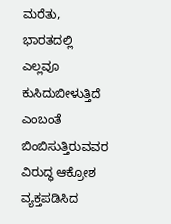ಮರೆತು, ಭಾರತದಲ್ಲಿ ಎಲ್ಲವೂ ಕುಸಿದುಬೀಳುತ್ತಿದೆ ಎಂಬಂತೆ ಬಿಂಬಿಸುತ್ತಿರುವವರ ವಿರುದ್ಧ ಆಕ್ರೋಶ ವ್ಯಕ್ತಪಡಿಸಿದ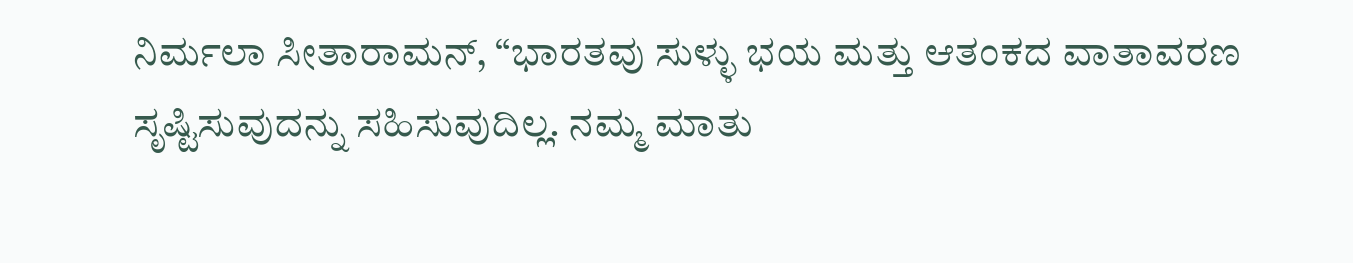ನಿರ್ಮಲಾ ಸೀತಾರಾಮನ್, “ಭಾರತವು ಸುಳ್ಳು ಭಯ ಮತ್ತು ಆತಂಕದ ವಾತಾವರಣ ಸೃಷ್ಟಿಸುವುದನ್ನು ಸಹಿಸುವುದಿಲ್ಲ. ನಮ್ಮ ಮಾತು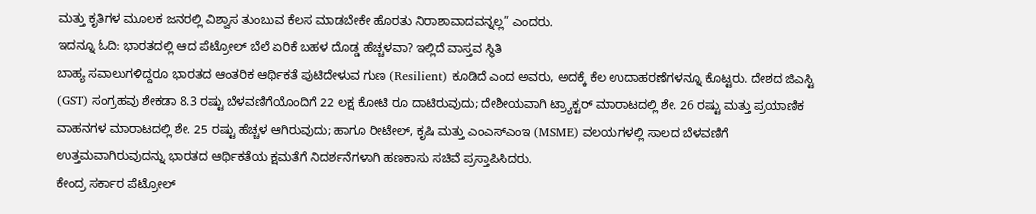ಮತ್ತು ಕೃತಿಗಳ ಮೂಲಕ ಜನರಲ್ಲಿ ವಿಶ್ವಾಸ ತುಂಬುವ ಕೆಲಸ ಮಾಡಬೇಕೇ ಹೊರತು ನಿರಾಶಾವಾದವನ್ನಲ್ಲ” ಎಂದರು.
ಇದನ್ನೂ ಓದಿ: ಭಾರತದಲ್ಲಿ ಆದ ಪೆಟ್ರೋಲ್ ಬೆಲೆ ಏರಿಕೆ ಬಹಳ ದೊಡ್ಡ ಹೆಚ್ಚಳವಾ? ಇಲ್ಲಿದೆ ವಾಸ್ತವ ಸ್ಥಿತಿ
ಬಾಹ್ಯ ಸವಾಲುಗಳಿದ್ದರೂ ಭಾರತದ ಆಂತರಿಕ ಆರ್ಥಿಕತೆ ಪುಟಿದೇಳುವ ಗುಣ (Resilient) ಕೂಡಿದೆ ಎಂದ ಅವರು, ಅದಕ್ಕೆ ಕೆಲ ಉದಾಹರಣೆಗಳನ್ನೂ ಕೊಟ್ಟರು. ದೇಶದ ಜಿಎಸ್ಟಿ (GST) ಸಂಗ್ರಹವು ಶೇಕಡಾ 8.3 ರಷ್ಟು ಬೆಳವಣಿಗೆಯೊಂದಿಗೆ 22 ಲಕ್ಷ ಕೋಟಿ ರೂ ದಾಟಿರುವುದು; ದೇಶೀಯವಾಗಿ ಟ್ರ್ಯಾಕ್ಟರ್ ಮಾರಾಟದಲ್ಲಿ ಶೇ. 26 ರಷ್ಟು ಮತ್ತು ಪ್ರಯಾಣಿಕ ವಾಹನಗಳ ಮಾರಾಟದಲ್ಲಿ ಶೇ. 25 ರಷ್ಟು ಹೆಚ್ಚಳ ಆಗಿರುವುದು; ಹಾಗೂ ರೀಟೇಲ್, ಕೃಷಿ ಮತ್ತು ಎಂಎಸ್ಎಂಇ (MSME) ವಲಯಗಳಲ್ಲಿ ಸಾಲದ ಬೆಳವಣಿಗೆ ಉತ್ತಮವಾಗಿರುವುದನ್ನು ಭಾರತದ ಆರ್ಥಿಕತೆಯ ಕ್ಷಮತೆಗೆ ನಿದರ್ಶನೆಗಳಾಗಿ ಹಣಕಾಸು ಸಚಿವೆ ಪ್ರಸ್ತಾಪಿಸಿದರು.
ಕೇಂದ್ರ ಸರ್ಕಾರ ಪೆಟ್ರೋಲ್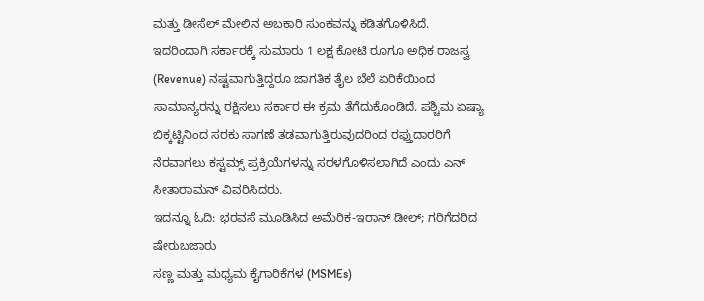ಮತ್ತು ಡೀಸೆಲ್ ಮೇಲಿನ ಅಬಕಾರಿ ಸುಂಕವನ್ನು ಕಡಿತಗೊಳಿಸಿದೆ. ಇದರಿಂದಾಗಿ ಸರ್ಕಾರಕ್ಕೆ ಸುಮಾರು 1 ಲಕ್ಷ ಕೋಟಿ ರೂಗೂ ಅಧಿಕ ರಾಜಸ್ವ (Revenue) ನಷ್ಟವಾಗುತ್ತಿದ್ದರೂ ಜಾಗತಿಕ ತೈಲ ಬೆಲೆ ಏರಿಕೆಯಿಂದ ಸಾಮಾನ್ಯರನ್ನು ರಕ್ಷಿಸಲು ಸರ್ಕಾರ ಈ ಕ್ರಮ ತೆಗೆದುಕೊಂಡಿದೆ. ಪಶ್ಚಿಮ ಏಷ್ಯಾ ಬಿಕ್ಕಟ್ಟಿನಿಂದ ಸರಕು ಸಾಗಣೆ ತಡವಾಗುತ್ತಿರುವುದರಿಂದ ರಫ್ತುದಾರರಿಗೆ ನೆರವಾಗಲು ಕಸ್ಟಮ್ಸ್ ಪ್ರಕ್ರಿಯೆಗಳನ್ನು ಸರಳಗೊಳಿಸಲಾಗಿದೆ ಎಂದು ಎನ್ ಸೀತಾರಾಮನ್ ವಿವರಿಸಿದರು.
ಇದನ್ನೂ ಓದಿ: ಭರವಸೆ ಮೂಡಿಸಿದ ಅಮೆರಿಕ-ಇರಾನ್ ಡೀಲ್; ಗರಿಗೆದರಿದ ಷೇರುಬಜಾರು
ಸಣ್ಣ ಮತ್ತು ಮಧ್ಯಮ ಕೈಗಾರಿಕೆಗಳ (MSMEs)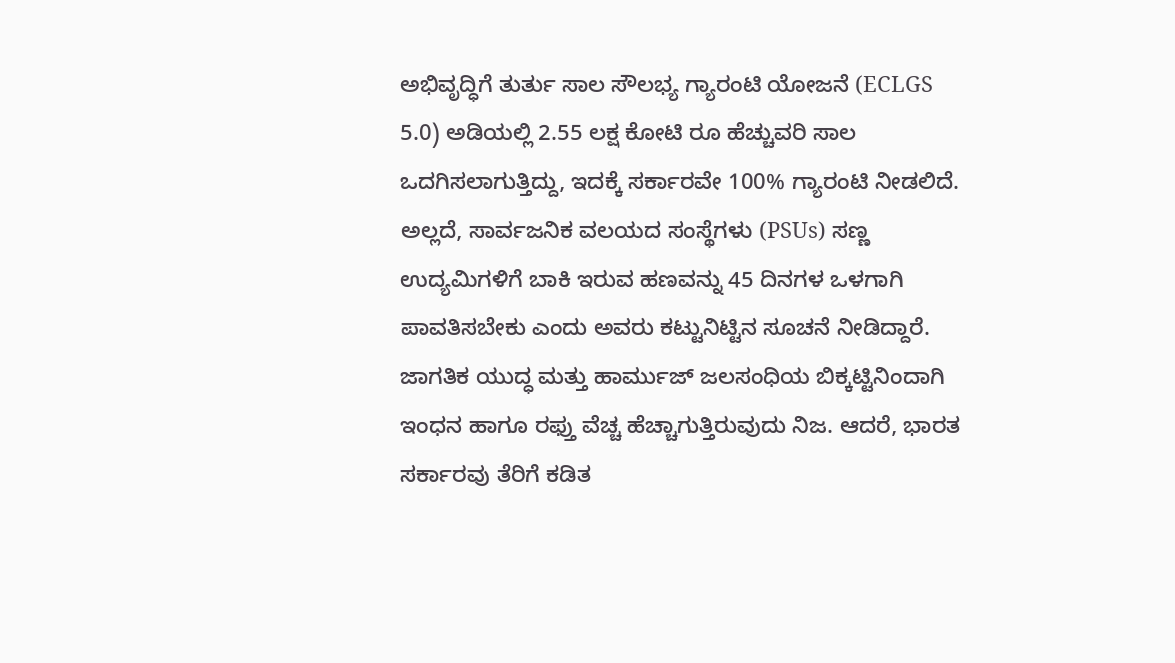ಅಭಿವೃದ್ಧಿಗೆ ತುರ್ತು ಸಾಲ ಸೌಲಭ್ಯ ಗ್ಯಾರಂಟಿ ಯೋಜನೆ (ECLGS 5.0) ಅಡಿಯಲ್ಲಿ 2.55 ಲಕ್ಷ ಕೋಟಿ ರೂ ಹೆಚ್ಚುವರಿ ಸಾಲ ಒದಗಿಸಲಾಗುತ್ತಿದ್ದು, ಇದಕ್ಕೆ ಸರ್ಕಾರವೇ 100% ಗ್ಯಾರಂಟಿ ನೀಡಲಿದೆ. ಅಲ್ಲದೆ, ಸಾರ್ವಜನಿಕ ವಲಯದ ಸಂಸ್ಥೆಗಳು (PSUs) ಸಣ್ಣ ಉದ್ಯಮಿಗಳಿಗೆ ಬಾಕಿ ಇರುವ ಹಣವನ್ನು 45 ದಿನಗಳ ಒಳಗಾಗಿ ಪಾವತಿಸಬೇಕು ಎಂದು ಅವರು ಕಟ್ಟುನಿಟ್ಟಿನ ಸೂಚನೆ ನೀಡಿದ್ದಾರೆ.
ಜಾಗತಿಕ ಯುದ್ಧ ಮತ್ತು ಹಾರ್ಮುಜ್ ಜಲಸಂಧಿಯ ಬಿಕ್ಕಟ್ಟಿನಿಂದಾಗಿ ಇಂಧನ ಹಾಗೂ ರಫ್ತು ವೆಚ್ಚ ಹೆಚ್ಚಾಗುತ್ತಿರುವುದು ನಿಜ. ಆದರೆ, ಭಾರತ ಸರ್ಕಾರವು ತೆರಿಗೆ ಕಡಿತ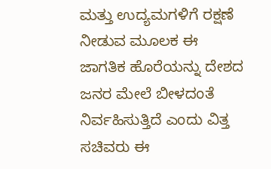ಮತ್ತು ಉದ್ಯಮಗಳಿಗೆ ರಕ್ಷಣೆ ನೀಡುವ ಮೂಲಕ ಈ ಜಾಗತಿಕ ಹೊರೆಯನ್ನು ದೇಶದ ಜನರ ಮೇಲೆ ಬೀಳದಂತೆ ನಿರ್ವಹಿಸುತ್ತಿದೆ ಎಂದು ವಿತ್ತ ಸಚಿವರು ಈ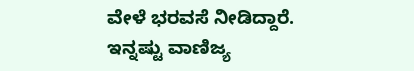ವೇಳೆ ಭರವಸೆ ನೀಡಿದ್ದಾರೆ.
ಇನ್ನಷ್ಟು ವಾಣಿಜ್ಯ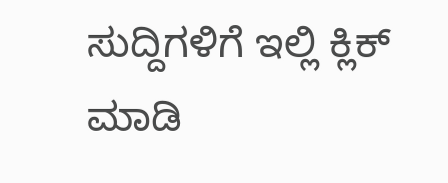ಸುದ್ದಿಗಳಿಗೆ ಇಲ್ಲಿ ಕ್ಲಿಕ್ ಮಾಡಿ